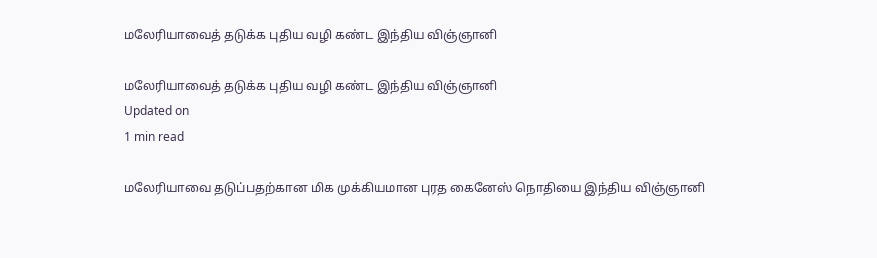மலேரியாவைத் தடுக்க புதிய வழி கண்ட இந்திய விஞ்ஞானி

மலேரியாவைத் தடுக்க புதிய வழி கண்ட இந்திய விஞ்ஞானி
Updated on
1 min read

மலேரியாவை தடுப்பதற்கான மிக முக்கியமான புரத கைனேஸ் நொதியை இந்திய விஞ்ஞானி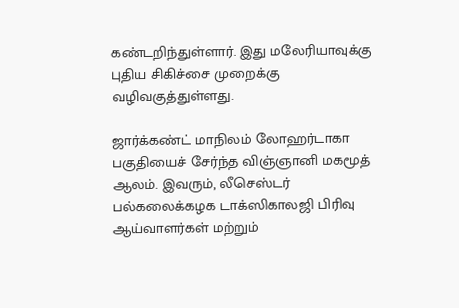கண்டறிந்துள்ளார். இது மலேரியாவுக்கு புதிய சிகிச்சை முறைக்கு வழிவகுத்துள்ளது.

ஜார்க்கண்ட் மாநிலம் லோஹர்டாகா பகுதியைச் சேர்ந்த விஞ்ஞானி மகமூத் ஆலம். இவரும், லீசெஸ்டர் பல்கலைக்கழக டாக்ஸிகாலஜி பிரிவு ஆய்வாளர்கள் மற்றும்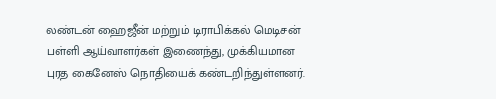லண்டன் ஹைஜீன் மற்றும் டிராபிக்கல் மெடிசன் பள்ளி ஆய்வாளர்கள் இணைந்து, முக்கியமான புரத கைனேஸ் நொதியைக் கண்டறிந்துள்ளனர்.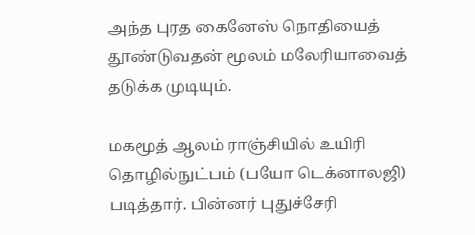அந்த புரத கைனேஸ் நொதியைத் தூண்டுவதன் மூலம் மலேரியாவைத் தடுக்க முடியும்.

மகமூத் ஆலம் ராஞ்சியில் உயிரி தொழில்நுட்பம் (பயோ டெக்னாலஜி) படித்தார். பின்னர் புதுச்சேரி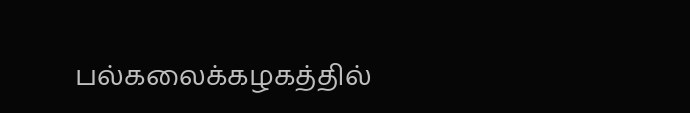பல்கலைக்கழகத்தில்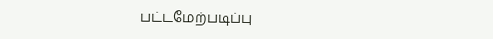பட்டமேற்படிப்பு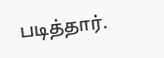படித்தார்.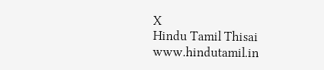X
Hindu Tamil Thisai
www.hindutamil.in